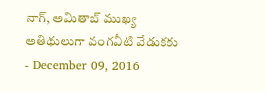నాగ్, అమితాబ్ ముఖ్య అతిథులుగా వంగవీటి వేడుకకు
- December 09, 2016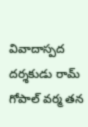వివాదాస్పద దర్శకుడు రామ్ గోపాల్ వర్మ తన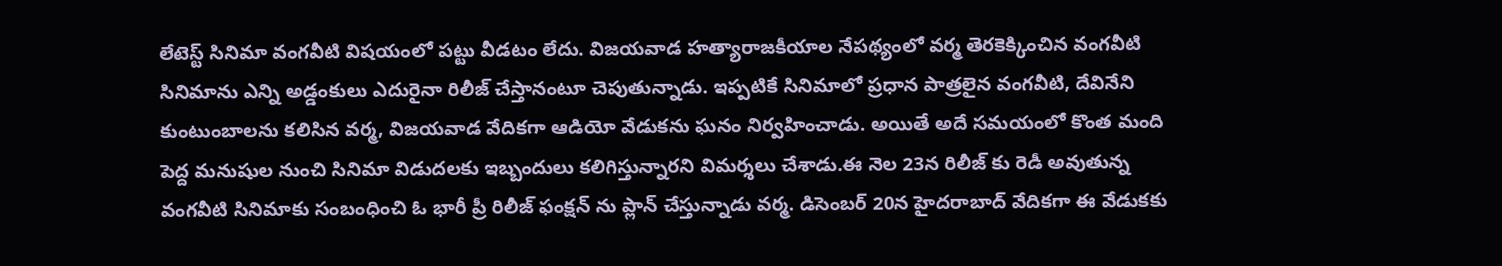లేటెస్ట్ సినిమా వంగవీటి విషయంలో పట్టు వీడటం లేదు. విజయవాడ హత్యారాజకీయాల నేపథ్యంలో వర్మ తెరకెక్కించిన వంగవీటి సినిమాను ఎన్ని అడ్డంకులు ఎదురైనా రిలీజ్ చేస్తానంటూ చెపుతున్నాడు. ఇప్పటికే సినిమాలో ప్రధాన పాత్రలైన వంగవీటి, దేవినేని కుంటుంబాలను కలిసిన వర్మ, విజయవాడ వేదికగా ఆడియో వేడుకను ఘనం నిర్వహించాడు. అయితే అదే సమయంలో కొంత మంది పెద్ద మనుషుల నుంచి సినిమా విడుదలకు ఇబ్బందులు కలిగిస్తున్నారని విమర్శలు చేశాడు.ఈ నెల 23న రిలీజ్ కు రెడీ అవుతున్న వంగవీటి సినిమాకు సంబంధించి ఓ భారీ ప్రీ రిలీజ్ ఫంక్షన్ ను ప్లాన్ చేస్తున్నాడు వర్మ. డిసెంబర్ 20న హైదరాబాద్ వేదికగా ఈ వేడుకకు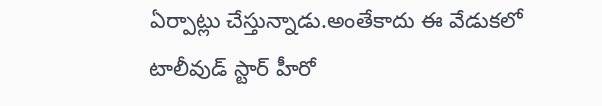ఏర్పాట్లు చేస్తున్నాడు.అంతేకాదు ఈ వేడుకలో టాలీవుడ్ స్టార్ హీరో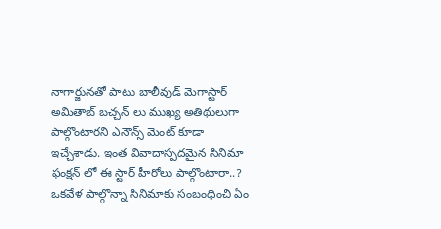నాగార్జునతో పాటు బాలీవుడ్ మెగాస్టార్ అమితాబ్ బచ్చన్ లు ముఖ్య అతిథులుగా పాల్గొంటారని ఎనౌన్స్ మెంట్ కూడా ఇచ్చేశాడు. ఇంత వివాదాస్పదమైన సినిమా ఫంక్షన్ లో ఈ స్టార్ హీరోలు పాల్గొంటారా..? ఒకవేళ పాల్గొన్నా సినిమాకు సంబంధించి ఏం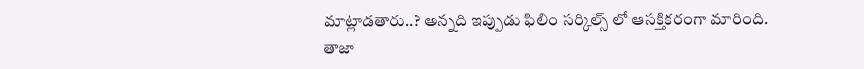మాట్లాడతారు..? అన్నది ఇప్పుడు ఫిలిం సర్కిల్స్ లో ఆసక్తికరంగా మారింది.
తాజా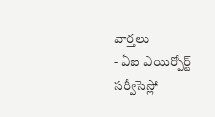వార్తలు
- ఏఐ ఎయిర్పోర్ట్ సర్వీసెస్లో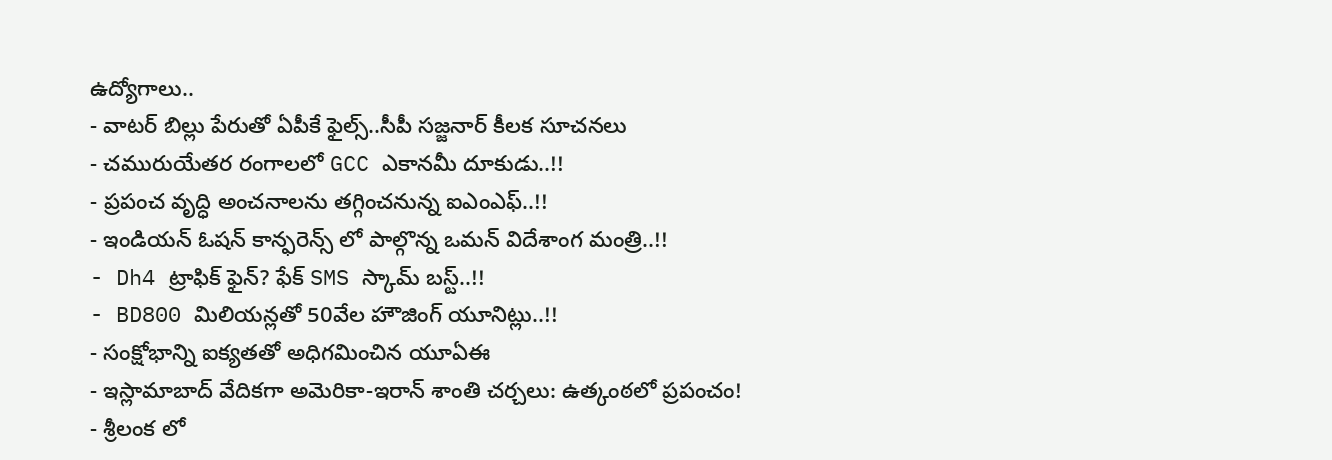ఉద్యోగాలు..
- వాటర్ బిల్లు పేరుతో ఏపీకే ఫైల్స్..సీపీ సజ్జనార్ కీలక సూచనలు
- చమురుయేతర రంగాలలో GCC ఎకానమీ దూకుడు..!!
- ప్రపంచ వృద్ధి అంచనాలను తగ్గించనున్న ఐఎంఎఫ్..!!
- ఇండియన్ ఓషన్ కాన్ఫరెన్స్ లో పాల్గొన్న ఒమన్ విదేశాంగ మంత్రి..!!
- Dh4 ట్రాఫిక్ ఫైన్? ఫేక్ SMS స్కామ్ బస్ట్..!!
- BD800 మిలియన్లతో 50వేల హౌజింగ్ యూనిట్లు..!!
- సంక్షోభాన్ని ఐక్యతతో అధిగమించిన యూఏఈ
- ఇస్లామాబాద్ వేదికగా అమెరికా-ఇరాన్ శాంతి చర్చలు: ఉత్కంఠలో ప్రపంచం!
- శ్రీలంక లో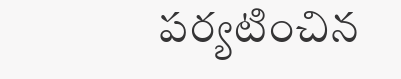పర్యటించిన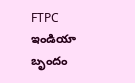FTPC ఇండియా బృందం